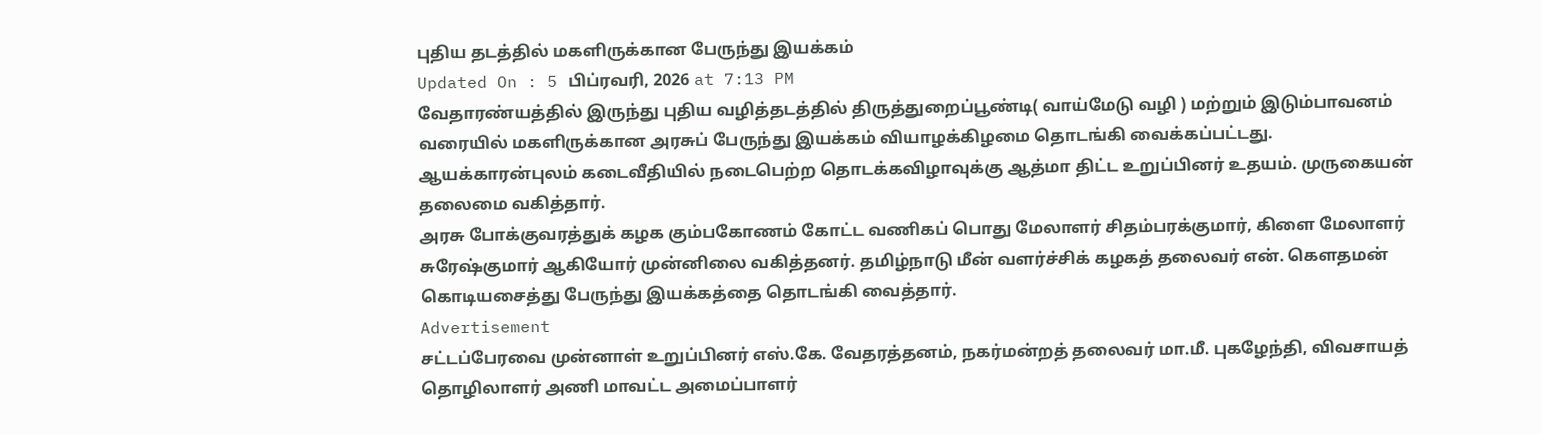புதிய தடத்தில் மகளிருக்கான பேருந்து இயக்கம்
Updated On : 5 பிப்ரவரி, 2026 at 7:13 PM
வேதாரண்யத்தில் இருந்து புதிய வழித்தடத்தில் திருத்துறைப்பூண்டி( வாய்மேடு வழி ) மற்றும் இடும்பாவனம் வரையில் மகளிருக்கான அரசுப் பேருந்து இயக்கம் வியாழக்கிழமை தொடங்கி வைக்கப்பட்டது.
ஆயக்காரன்புலம் கடைவீதியில் நடைபெற்ற தொடக்கவிழாவுக்கு ஆத்மா திட்ட உறுப்பினர் உதயம். முருகையன் தலைமை வகித்தார்.
அரசு போக்குவரத்துக் கழக கும்பகோணம் கோட்ட வணிகப் பொது மேலாளர் சிதம்பரக்குமார், கிளை மேலாளர் சுரேஷ்குமார் ஆகியோர் முன்னிலை வகித்தனர். தமிழ்நாடு மீன் வளர்ச்சிக் கழகத் தலைவர் என். கௌதமன் கொடியசைத்து பேருந்து இயக்கத்தை தொடங்கி வைத்தார்.
Advertisement
சட்டப்பேரவை முன்னாள் உறுப்பினர் எஸ்.கே. வேதரத்தனம், நகர்மன்றத் தலைவர் மா.மீ. புகழேந்தி, விவசாயத் தொழிலாளர் அணி மாவட்ட அமைப்பாளர்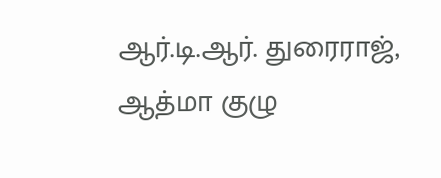ஆர்.டி.ஆர். துரைராஜ், ஆத்மா குழு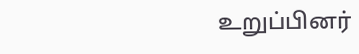உறுப்பினர்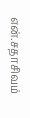என்.சதாசிவம்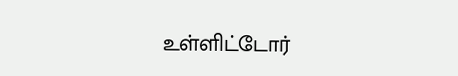உள்ளிட்டோர்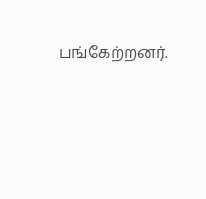பங்கேற்றனர்.